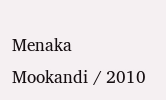Menaka Mookandi / 2010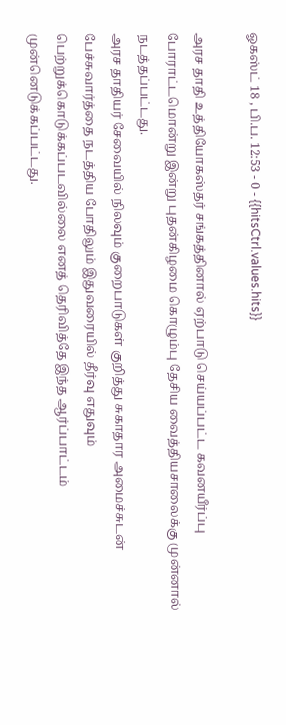ஓகஸ்ட் 18 , பி.ப. 12:53 - 0 - {{hitsCtrl.values.hits}}

அரச தாதி உத்தியோகஸ்தர் சங்கத்தினால் ஏற்பாடு செய்யப்பட்ட கவனயீர்ப்பு போராட்டமொன்று இன்று புதன்கிழமை கொழும்பு தேசிய வைத்தியசாலைக்கு முன்னால் நடத்தப்பட்டது.
அரச தாதியர் சேவையில் நிலவும் குறைபாடுகள் குறித்து சுகாதார அமைச்சுடன் பேச்சுவார்த்தை நடத்திய போதிலும் இதுவரையில் தீர்வு எதுவும் பெற்றுக்கொடுக்கப்படவில்லை எனத் தெரிவித்தே இந்த ஆர்ப்பாட்டம் முன்னெடுக்கப்பட்டது.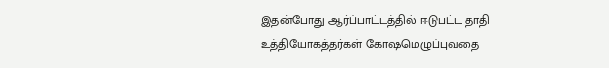இதன்போது ஆர்ப்பாட்டத்தில் ஈடுபட்ட தாதி உத்தியோகத்தர்கள் கோஷமெழுப்புவதை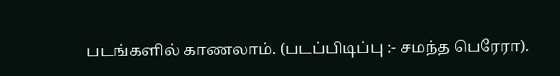படங்களில் காணலாம். (படப்பிடிப்பு :- சமந்த பெரேரா).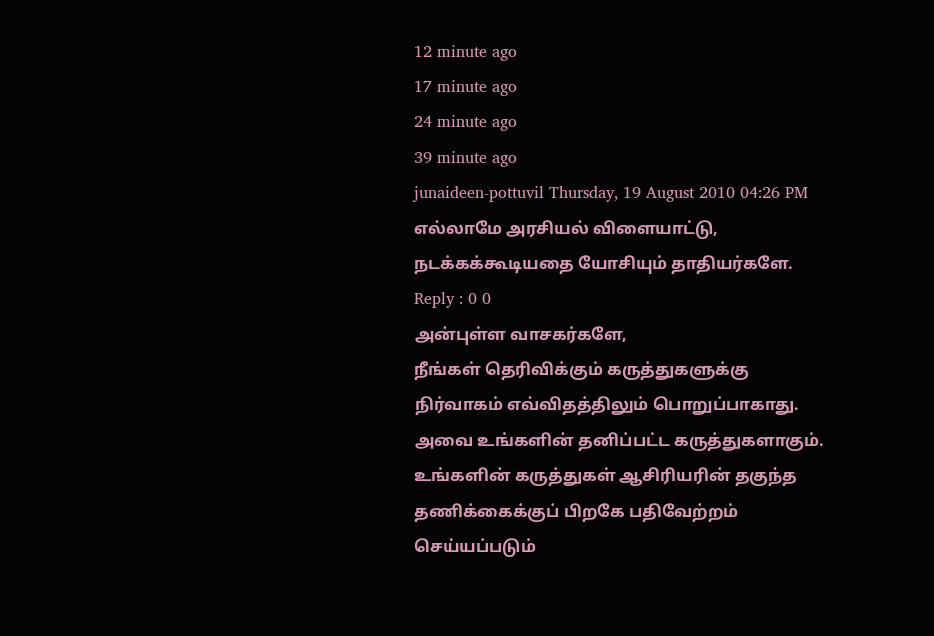12 minute ago
17 minute ago
24 minute ago
39 minute ago
junaideen-pottuvil Thursday, 19 August 2010 04:26 PM
எல்லாமே அரசியல் விளையாட்டு, நடக்கக்கூடியதை யோசியும் தாதியர்களே.
Reply : 0 0
அன்புள்ள வாசகர்களே,
நீங்கள் தெரிவிக்கும் கருத்துகளுக்கு நிர்வாகம் எவ்விதத்திலும் பொறுப்பாகாது. அவை உங்களின் தனிப்பட்ட கருத்துகளாகும். உங்களின் கருத்துகள் ஆசிரியரின் தகுந்த தணிக்கைக்குப் பிறகே பதிவேற்றம் செய்யப்படும்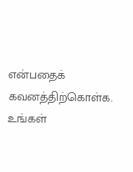என்பதைக் கவனத்திற்கொள்க. உங்கள்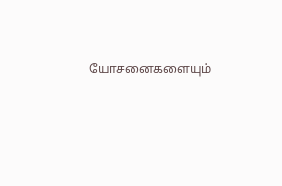யோசனைகளையும்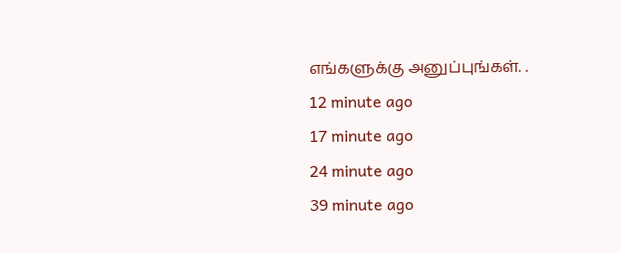எங்களுக்கு அனுப்புங்கள். .
12 minute ago
17 minute ago
24 minute ago
39 minute ago